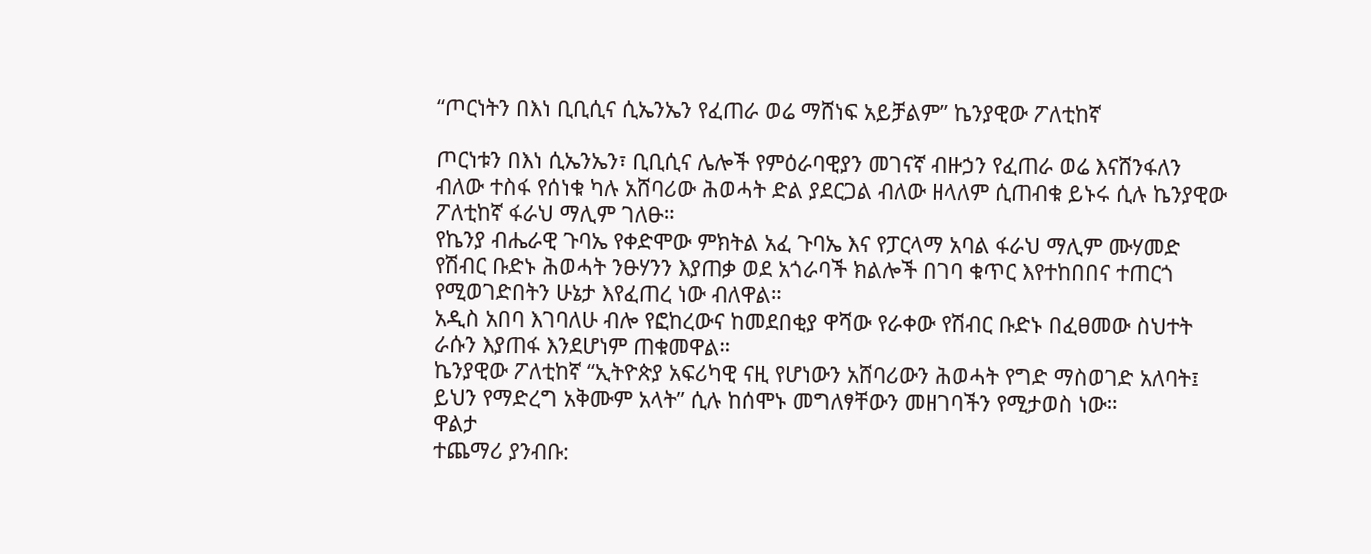“ጦርነትን በእነ ቢቢሲና ሲኤንኤን የፈጠራ ወሬ ማሸነፍ አይቻልም” ኬንያዊው ፖለቲከኛ

ጦርነቱን በእነ ሲኤንኤን፣ ቢቢሲና ሌሎች የምዕራባዊያን መገናኛ ብዙኃን የፈጠራ ወሬ እናሸንፋለን ብለው ተስፋ የሰነቁ ካሉ አሸባሪው ሕወሓት ድል ያደርጋል ብለው ዘላለም ሲጠብቁ ይኑሩ ሲሉ ኬንያዊው ፖለቲከኛ ፋራህ ማሊም ገለፁ።
የኬንያ ብሔራዊ ጉባኤ የቀድሞው ምክትል አፈ ጉባኤ እና የፓርላማ አባል ፋራህ ማሊም ሙሃመድ የሽብር ቡድኑ ሕወሓት ንፁሃንን እያጠቃ ወደ አጎራባች ክልሎች በገባ ቁጥር እየተከበበና ተጠርጎ የሚወገድበትን ሁኔታ እየፈጠረ ነው ብለዋል።
አዲስ አበባ እገባለሁ ብሎ የፎከረውና ከመደበቂያ ዋሻው የራቀው የሽብር ቡድኑ በፈፀመው ስህተት ራሱን እያጠፋ እንደሆነም ጠቁመዋል።
ኬንያዊው ፖለቲከኛ “ኢትዮጵያ አፍሪካዊ ናዚ የሆነውን አሸባሪውን ሕወሓት የግድ ማስወገድ አለባት፤ ይህን የማድረግ አቅሙም አላት” ሲሉ ከሰሞኑ መግለፃቸውን መዘገባችን የሚታወስ ነው።
ዋልታ
ተጨማሪ ያንብቡ: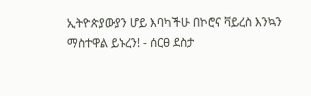ኢትዮጵያውያን ሆይ እባካችሁ በኮሮና ቫይረስ እንኳን ማስተዋል ይኑረን! - ሰርፀ ደስታ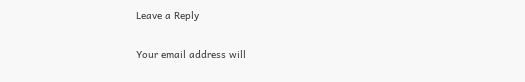Leave a Reply

Your email address will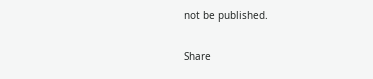not be published.

Share